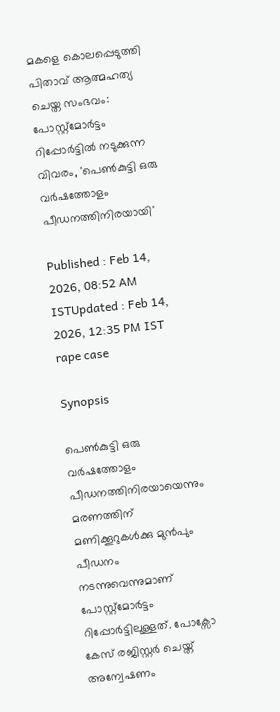മകളെ കൊലപ്പെടുത്തി പിതാവ് ആത്മഹത്യ ചെയ്ത സംഭവം: പോസ്റ്റ്മോർട്ടം റിപ്പോർട്ടിൽ നടുക്കുന്ന വിവരം, 'പെൺകുട്ടി ഒരു വർഷത്തോളം പീഡനത്തിനിരയായി'

Published : Feb 14, 2026, 08:52 AM ISTUpdated : Feb 14, 2026, 12:35 PM IST
rape case

Synopsis

പെൺകുട്ടി ഒരു വർഷത്തോളം പീഡനത്തിനിരയായെന്നും മരണത്തിന് മണിക്കൂറുകൾക്കു മുൻപും പീഡനം നടന്നുവെന്നുമാണ് പോസ്റ്റ്മോർട്ടം റിപ്പോർട്ടിലുള്ളത്. പോക്സോ കേസ് രജിസ്റ്റർ ചെയ്ത് അന്വേഷണം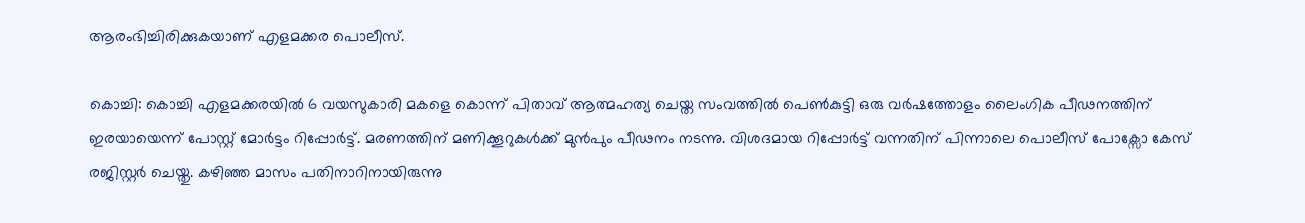ആരംഭിച്ചിരിക്കുകയാണ് എളമക്കര പൊലീസ്.

കൊച്ചി: കൊച്ചി എളമക്കരയിൽ 6 വയസുകാരി മകളെ കൊന്ന് പിതാവ് ആത്മഹത്യ ചെയ്ത സംവത്തില്‍ പെണ്‍കുട്ടി ഒരു വര്‍ഷത്തോളം ലൈംഗിക പീഢനത്തിന് ഇരയായെന്ന് പോസ്റ്റ് മോര്‍ട്ടം റിപ്പോര്‍ട്ട്. മരണത്തിന് മണിക്കൂറുകള്‍ക്ക് മുന്‍പും പീഢനം നടന്നു. വിശദമായ റിപ്പോര്‍ട്ട് വന്നതിന് പിന്നാലെ പൊലീസ് പോക്സോ കേസ് രജിസ്റ്റര്‍ ചെയ്തു. കഴിഞ്ഞ മാസം പതിനാറിനായിരുന്നു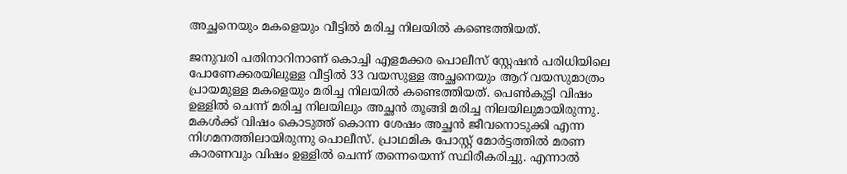അച്ഛനെയും മകളെയും വീട്ടില്‍ മരിച്ച നിലയില്‍ കണ്ടെത്തിയത്.

ജനുവരി പതിനാറിനാണ് കൊച്ചി എളമക്കര പൊലീസ് സ്റ്റേഷന്‍ പരിധിയിലെ പോണേക്കരയിലുള്ള വീട്ടില്‍ 33 വയസുള്ള അച്ഛനെയും ആറ് വയസുമാത്രം പ്രായമുള്ള മകളെയും മരിച്ച നിലയില്‍ കണ്ടെത്തിയത്. പെണ്‍കുട്ടി വിഷം ഉള്ളില്‍ ചെന്ന് മരിച്ച നിലയിലും അച്ഛന്‍ തൂങ്ങി മരിച്ച നിലയിലുമായിരുന്നു. മകള്‍ക്ക് വിഷം കൊടുത്ത് കൊന്ന ശേഷം അച്ഛന്‍ ജീവനൊടുക്കി എന്ന നിഗമനത്തിലായിരുന്നു പൊലീസ്. പ്രാഥമിക പോസ്റ്റ് മോര്‍ട്ടത്തില്‍ മരണ കാരണവും വിഷം ഉള്ളില്‍ ചെന്ന് തന്നെയെന്ന് സ്ഥിരീകരിച്ചു. എന്നാല്‍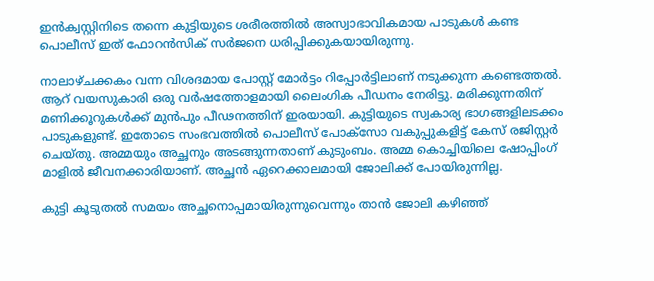ഇന്‍ക്വസ്റ്റിനിടെ തന്നെ കുട്ടിയുടെ ശരീരത്തില്‍ അസ്വാഭാവികമായ പാടുകള്‍ കണ്ട പൊലീസ് ഇത് ഫോറന്‍സിക് സര്‍ജനെ ധരിപ്പിക്കുകയായിരുന്നു.

നാലാഴ്ചക്കകം വന്ന വിശദമായ പോസ്റ്റ് മോര്‍ട്ടം റിപ്പോര്‍ട്ടിലാണ് നടുക്കുന്ന കണ്ടെത്തല്‍. ആറ് വയസുകാരി ഒരു വര്‍ഷത്തോളമായി ലൈംഗിക പീഡനം നേരിട്ടു. മരിക്കുന്നതിന് മണിക്കൂറുകള്‍ക്ക് മുന്‍പും പീഢനത്തിന് ഇരയായി. കുട്ടിയുടെ സ്വകാര്യ ഭാഗങ്ങളിലടക്കം പാടുകളുണ്ട്. ഇതോടെ സംഭവത്തില്‍ പൊലീസ് പോക്സോ വകുപ്പുകളിട്ട് കേസ് രജിസ്റ്റര്‍ ചെയ്തു. അമ്മയും അച്ഛനും അടങ്ങുന്നതാണ് കുടുംബം. അമ്മ കൊച്ചിയിലെ ഷോപ്പിംഗ് മാളില്‍ ജീവനക്കാരിയാണ്. അച്ഛന്‍ ഏറെക്കാലമായി ജോലിക്ക് പോയിരുന്നില്ല.

കുട്ടി കൂടുതല്‍ സമയം അച്ഛനൊപ്പമായിരുന്നുവെന്നും താന്‍ ജോലി കഴിഞ്ഞ്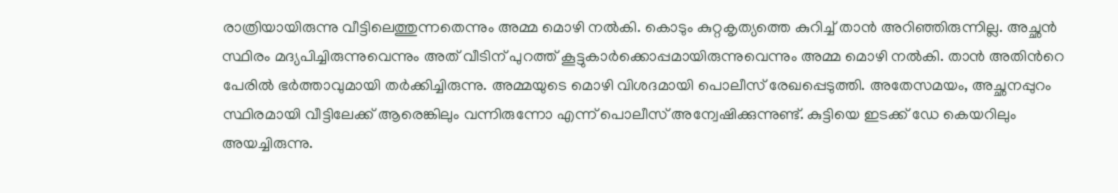രാത്രിയായിരുന്നു വീട്ടിലെത്തുന്നതെന്നും അമ്മ മൊഴി നല്‍കി. കൊടും കുറ്റകൃത്യത്തെ കുറിച്ച് താന്‍ അറിഞ്ഞിരുന്നില്ല. അച്ഛന്‍ സ്ഥിരം മദ്യപിച്ചിരുന്നുവെന്നും അത് വീടിന് പുറത്ത് കൂട്ടുകാര്‍ക്കൊപ്പമായിരുന്നുവെന്നും അമ്മ മൊഴി നല്‍കി. താന്‍ അതിന്‍റെ പേരില്‍ ഭര്‍ത്താവുമായി തര്‍ക്കിച്ചിരുന്നു. അമ്മയുടെ മൊഴി വിശദമായി പൊലീസ് രേഖപ്പെടുത്തി. അതേസമയം, അച്ഛനപ്പുറം സ്ഥിരമായി വീട്ടിലേക്ക് ആരെങ്കിലും വന്നിരുന്നോ എന്ന് പൊലീസ് അന്വേഷിക്കുന്നുണ്ട്. കുട്ടിയെ ഇടക്ക് ഡേ കെയറിലും അയച്ചിരുന്നു.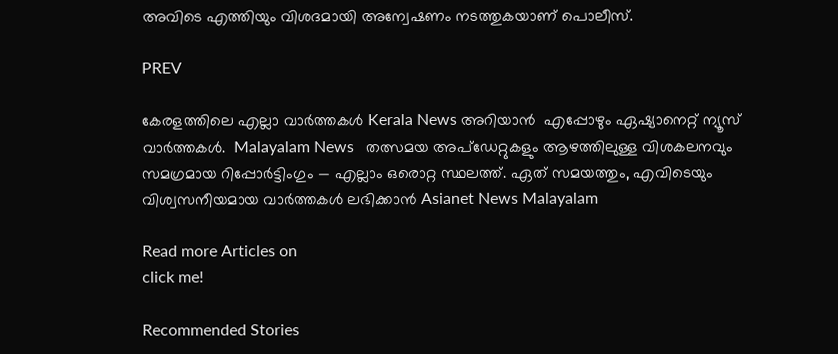അവിടെ എത്തിയും വിശദമായി അന്വേഷണം നടത്തുകയാണ് പൊലീസ്.

PREV

കേരളത്തിലെ എല്ലാ വാർത്തകൾ Kerala News അറിയാൻ  എപ്പോഴും ഏഷ്യാനെറ്റ് ന്യൂസ് വാർത്തകൾ.  Malayalam News   തത്സമയ അപ്‌ഡേറ്റുകളും ആഴത്തിലുള്ള വിശകലനവും സമഗ്രമായ റിപ്പോർട്ടിംഗും — എല്ലാം ഒരൊറ്റ സ്ഥലത്ത്. ഏത് സമയത്തും, എവിടെയും വിശ്വസനീയമായ വാർത്തകൾ ലഭിക്കാൻ Asianet News Malayalam

Read more Articles on
click me!

Recommended Stories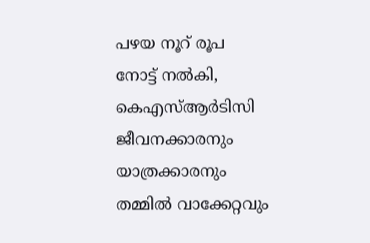പഴയ നൂറ് രൂപ നോട്ട് നൽകി, കെഎസ്ആർടിസി ജീവനക്കാരനും യാത്രക്കാരനും തമ്മിൽ വാക്കേറ്റവും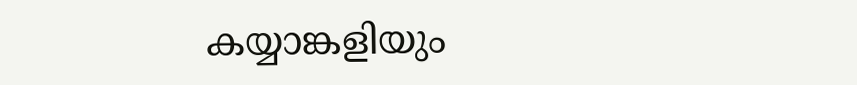കയ്യാങ്കളിയും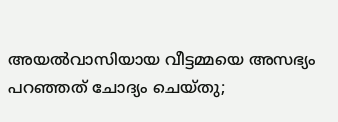അയല്‍വാസിയായ വീട്ടമ്മയെ അസഭ്യം പറഞ്ഞത് ചോദ്യം ചെയ്തു;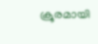ക്രൂരമായി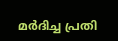മർദിച്ച പ്രതി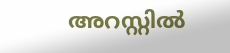അറസ്റ്റിൽ